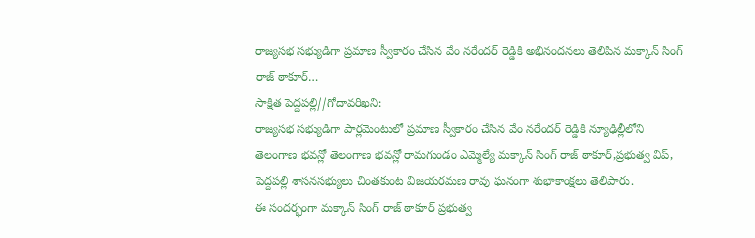రాజ్యసభ సభ్యుడిగా ప్రమాణ స్వీకారం చేసిన వేం నరేందర్ రెడ్డికి అభినందనలు తెలిపిన మక్కాన్ సింగ్ రాజ్ ఠాకూర్…
సాక్షిత పెద్దపల్లి//గోదావరిఖని:
రాజ్యసభ సభ్యుడిగా పార్లమెంటులో ప్రమాణ స్వీకారం చేసిన వేం నరేందర్ రెడ్డికి న్యూఢిల్లీలోని తెలంగాణ భవన్లో తెలంగాణ భవన్లో రామగుండం ఎమ్మెల్యే మక్కాన్ సింగ్ రాజ్ ఠాకూర్,ప్రభుత్వ విప్, పెద్దపల్లి శాసనసభ్యులు చింతకుంట విజయరమణ రావు ఘనంగా శుభాకాంక్షలు తెలిపారు.
ఈ సందర్భంగా మక్కాన్ సింగ్ రాజ్ ఠాకూర్ ప్రభుత్వ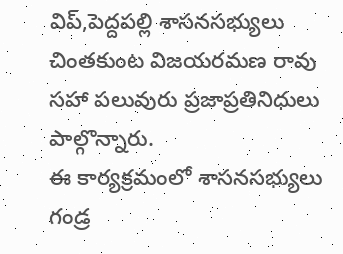విప్,పెద్దపల్లి శాసనసభ్యులు చింతకుంట విజయరమణ రావు సహా పలువురు ప్రజాప్రతినిధులు పాల్గొన్నారు.
ఈ కార్యక్రమంలో శాసనసభ్యులు గండ్ర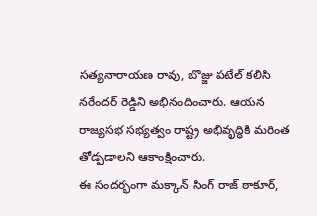సత్యనారాయణ రావు, బొజ్జు పటేల్ కలిసి నరేందర్ రెడ్డిని అభినందించారు. ఆయన రాజ్యసభ సభ్యత్వం రాష్ట్ర అభివృద్ధికి మరింత తోడ్పడాలని ఆకాంక్షించారు.
ఈ సందర్భంగా మక్కాన్ సింగ్ రాజ్ ఠాకూర్,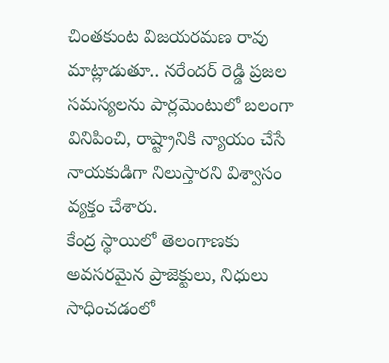చింతకుంట విజయరమణ రావు మాట్లాడుతూ.. నరేందర్ రెడ్డి ప్రజల సమస్యలను పార్లమెంటులో బలంగా వినిపించి, రాష్ట్రానికి న్యాయం చేసే నాయకుడిగా నిలుస్తారని విశ్వాసం వ్యక్తం చేశారు.
కేంద్ర స్థాయిలో తెలంగాణకు అవసరమైన ప్రాజెక్టులు, నిధులు సాధించడంలో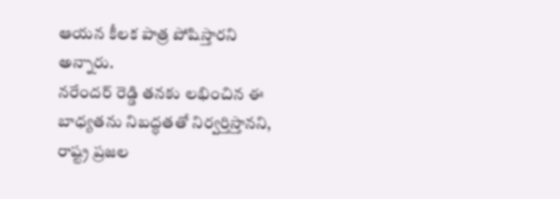ఆయన కీలక పాత్ర పోషిస్తారని అన్నారు.
నరేందర్ రెడ్డి తనకు లభించిన ఈ బాధ్యతను నిబద్ధతతో నిర్వర్తిస్తానని, రాష్ట్ర ప్రజల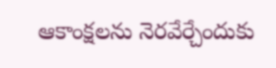ఆకాంక్షలను నెరవేర్చేందుకు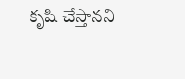కృషి చేస్తానని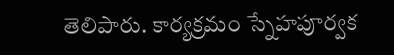తెలిపారు. కార్యక్రమం స్నేహపూర్వక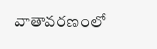వాతావరణంలో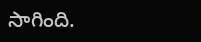సాగింది.